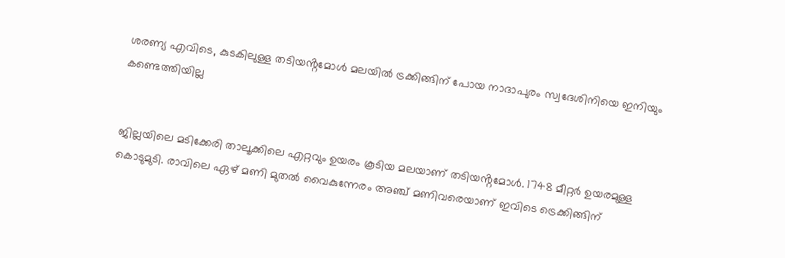ശരണ്യ എവിടെ, കുടകിലുള്ള തടിയൻ്റമോൾ മലയിൽ ട്രക്കിങ്ങിന് പോയ നാദാപുരം സ്വദേശിനിയെ ഇനിയും കണ്ടെത്തിയില്ല


ജില്ലയിലെ മടിക്കേരി താലൂക്കിലെ എറ്റവും ഉയരം കൂടിയ മലയാണ് തടിയൻ്റമോൾ. 1748 മീറ്റർ ഉയരമുള്ള കൊടുമുടി. രാവിലെ ഏഴ് മണി മുതൽ വൈകുന്നേരം അഞ്ച് മണിവരെയാണ് ഇവിടെ ട്രെക്കിങ്ങിന്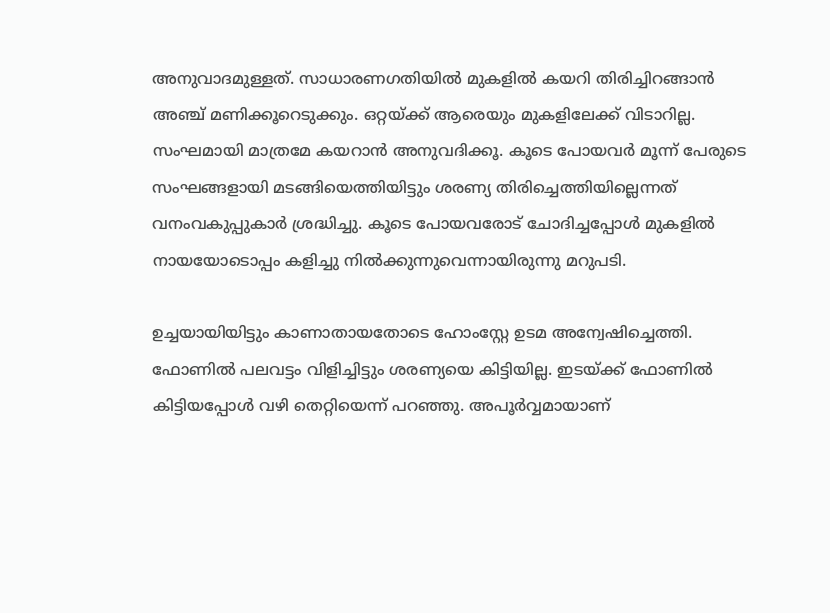അനുവാദമുള്ളത്. സാധാരണഗതിയിൽ മുകളിൽ കയറി തിരിച്ചിറങ്ങാൻ അഞ്ച് മണിക്കൂറെടുക്കും. ഒറ്റയ്ക്ക് ആരെയും മുകളിലേക്ക് വിടാറില്ല. സംഘമായി മാത്രമേ കയറാൻ അനുവദിക്കൂ. കൂടെ പോയവർ മൂന്ന് പേരുടെ സംഘങ്ങളായി മടങ്ങിയെത്തിയിട്ടും ശരണ്യ തിരിച്ചെത്തിയില്ലെന്നത് വനംവകുപ്പുകാർ ശ്രദ്ധിച്ചു. കൂടെ പോയവരോട് ചോദിച്ചപ്പോൾ മുകളിൽ നായയോടൊപ്പം കളിച്ചു നിൽക്കുന്നുവെന്നായിരുന്നു മറുപടി.

ഉച്ചയായിയിട്ടും കാണാതായതോടെ ഹോംസ്റ്റേ ഉടമ അന്വേഷിച്ചെത്തി. ഫോണിൽ പലവട്ടം വിളിച്ചിട്ടും ശരണ്യയെ കിട്ടിയില്ല. ഇടയ്ക്ക് ഫോണിൽ കിട്ടിയപ്പോൾ വഴി തെറ്റിയെന്ന് പറഞ്ഞു. അപൂർവ്വമായാണ്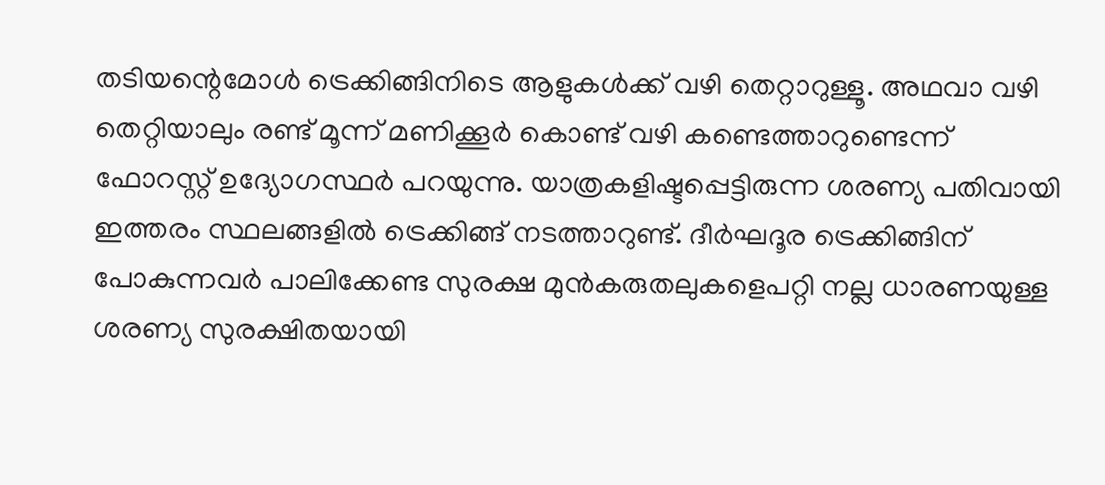തടിയന്റെമോൾ ട്രെക്കിങ്ങിനിടെ ആളുകൾക്ക് വഴി തെറ്റാറുള്ളൂ. അഥവാ വഴി തെറ്റിയാലും രണ്ട് മൂന്ന് മണിക്കൂർ കൊണ്ട് വഴി കണ്ടെത്താറുണ്ടെന്ന് ഫോറസ്റ്റ് ഉദ്യോഗസ്ഥർ പറയുന്നു. യാത്രകളിഷ്ടപ്പെട്ടിരുന്ന ശരണ്യ പതിവായി ഇത്തരം സ്ഥലങ്ങളിൽ ട്രെക്കിങ്ങ് നടത്താറുണ്ട്. ദീ‌ർഘദൂര ട്രെക്കിങ്ങിന് പോകുന്നവർ പാലിക്കേണ്ട സുരക്ഷ മുൻകരുതലുകളെപറ്റി നല്ല ധാരണയുള്ള ശരണ്യ സുരക്ഷിതയായി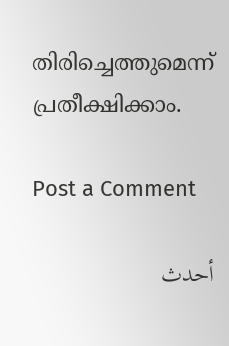തിരിച്ചെത്തുമെന്ന് പ്രതീക്ഷിക്കാം.

Post a Comment

أحدث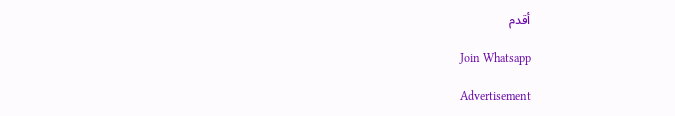أقدم

Join Whatsapp

Advertisement